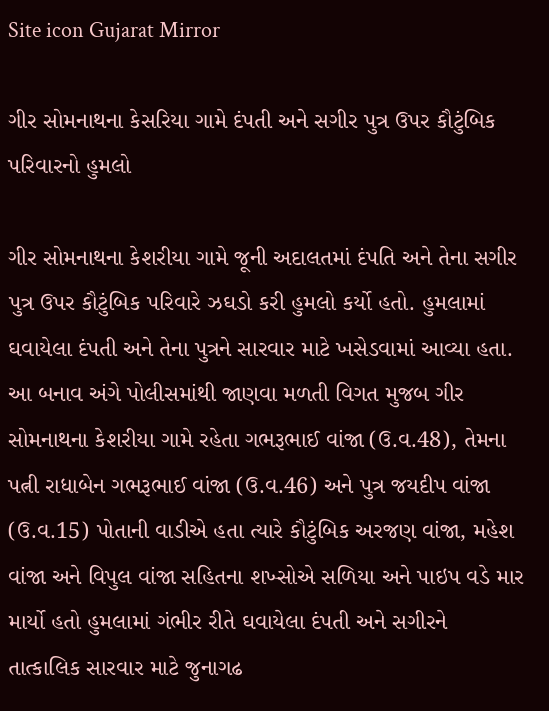Site icon Gujarat Mirror

ગીર સોમનાથના કેસરિયા ગામે દંપતી અને સગીર પુત્ર ઉપર કૌટુંબિક પરિવારનો હુમલો

ગીર સોમનાથના કેશરીયા ગામે જૂની અદાલતમાં દંપતિ અને તેના સગીર પુત્ર ઉપર કૌટુંબિક પરિવારે ઝઘડો કરી હુમલો કર્યો હતો. હુમલામાં ઘવાયેલા દંપતી અને તેના પુત્રને સારવાર માટે ખસેડવામાં આવ્યા હતા. આ બનાવ અંગે પોલીસમાંથી જાણવા મળતી વિગત મુજબ ગીર સોમનાથના કેશરીયા ગામે રહેતા ગભરૂભાઈ વાંજા (ઉ.વ.48), તેમના પત્ની રાધાબેન ગભરૂભાઈ વાંજા (ઉ.વ.46) અને પુત્ર જયદીપ વાંજા (ઉ.વ.15) પોતાની વાડીએ હતા ત્યારે કૌટુંબિક અરજણ વાંજા, મહેશ વાંજા અને વિપુલ વાંજા સહિતના શખ્સોએ સળિયા અને પાઇપ વડે માર માર્યો હતો હુમલામાં ગંભીર રીતે ઘવાયેલા દંપતી અને સગીરને તાત્કાલિક સારવાર માટે જુનાગઢ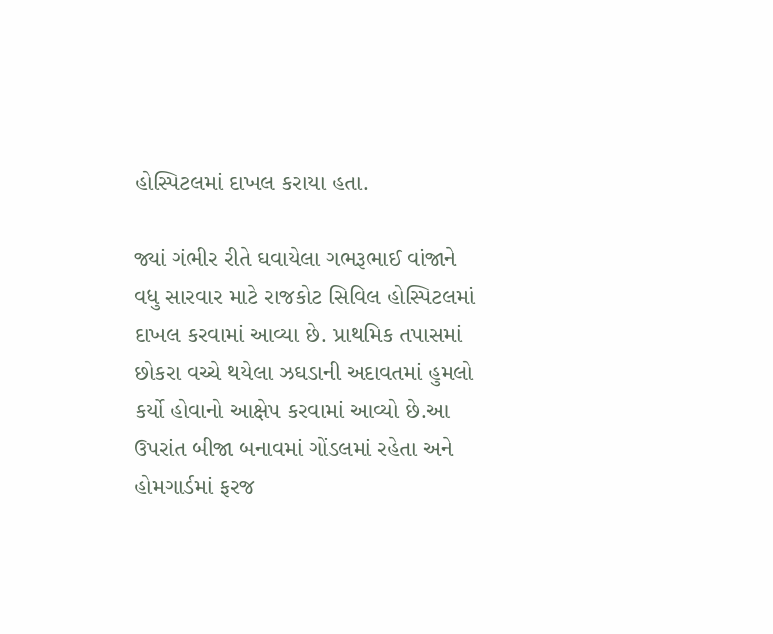હોસ્પિટલમાં દાખલ કરાયા હતા.

જ્યાં ગંભીર રીતે ઘવાયેલા ગભરૂભાઈ વાંજાને વધુ સારવાર માટે રાજકોટ સિવિલ હોસ્પિટલમાં દાખલ કરવામાં આવ્યા છે. પ્રાથમિક તપાસમાં છોકરા વચ્ચે થયેલા ઝઘડાની અદાવતમાં હુમલો કર્યો હોવાનો આક્ષેપ કરવામાં આવ્યો છે.આ ઉપરાંત બીજા બનાવમાં ગોંડલમાં રહેતા અને હોમગાર્ડમાં ફરજ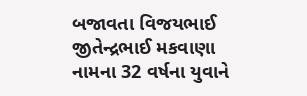બજાવતા વિજયભાઈ જીતેન્દ્રભાઈ મકવાણા નામના 32 વર્ષના યુવાને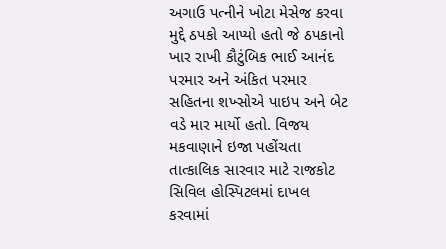અગાઉ પત્નીને ખોટા મેસેજ કરવા મુદ્દે ઠપકો આપ્યો હતો જે ઠપકાનો ખાર રાખી કૌટુંબિક ભાઈ આનંદ પરમાર અને અંકિત પરમાર સહિતના શખ્સોએ પાઇપ અને બેટ વડે માર માર્યો હતો. વિજય મકવાણાને ઇજા પહોંચતા તાત્કાલિક સારવાર માટે રાજકોટ સિવિલ હોસ્પિટલમાં દાખલ કરવામાં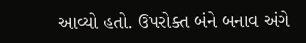આવ્યો હતો. ઉપરોક્ત બંને બનાવ અંગે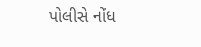પોલીસે નોંધ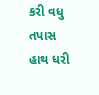કરી વધુ તપાસ હાથ ધરી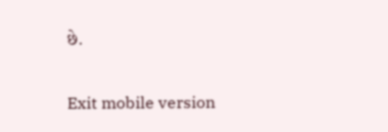છે.

Exit mobile version